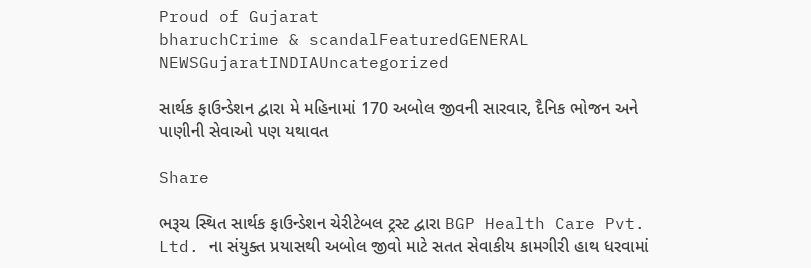Proud of Gujarat
bharuchCrime & scandalFeaturedGENERAL NEWSGujaratINDIAUncategorized

સાર્થક ફાઉન્ડેશન દ્વારા મે મહિનામાં 170 અબોલ જીવની સારવાર, દૈનિક ભોજન અને પાણીની સેવાઓ પણ યથાવત

Share

ભરૂચ સ્થિત સાર્થક ફાઉન્ડેશન ચેરીટેબલ ટ્રસ્ટ દ્વારા BGP Health Care Pvt. Ltd. ના સંયુક્ત પ્રયાસથી અબોલ જીવો માટે સતત સેવાકીય કામગીરી હાથ ધરવામાં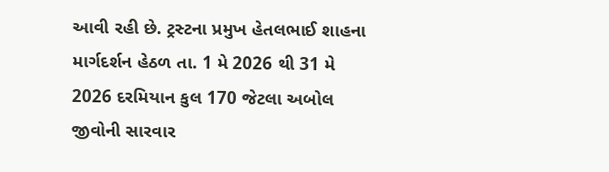આવી રહી છે. ટ્રસ્ટના પ્રમુખ હેતલભાઈ શાહના માર્ગદર્શન હેઠળ તા. 1 મે 2026 થી 31 મે 2026 દરમિયાન કુલ 170 જેટલા અબોલ જીવોની સારવાર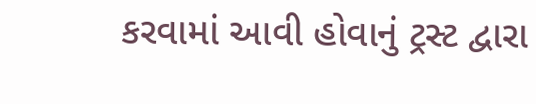કરવામાં આવી હોવાનું ટ્રસ્ટ દ્વારા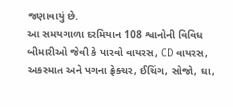જણાવાયું છે.
આ સમયગાળા દરમિયાન 108 શ્વાનોની વિવિધ બીમારીઓ જેવી કે પારવો વાયરસ, CD વાયરસ, અકસ્માત અને પગના ફ્રેક્ચર, ઈચિંગ, સોજો, ઘા,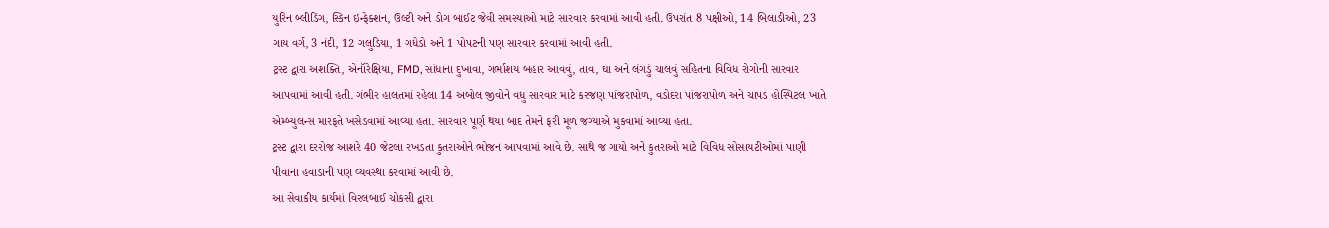યુરિન બ્લીડિંગ, સ્કિન ઇન્ફેક્શન, ઉલ્ટી અને ડોગ બાઈટ જેવી સમસ્યાઓ માટે સારવાર કરવામાં આવી હતી. ઉપરાંત 8 પક્ષીઓ, 14 બિલાડીઓ, 23 ગાય વર્ગ, 3 નંદી, 12 ગલુડિયા, 1 ગધેડો અને 1 પોપટની પણ સારવાર કરવામાં આવી હતી.
ટ્રસ્ટ દ્વારા અશક્તિ, એનૉરેક્ષિયા, FMD, સાંધાના દુખાવા, ગર્ભાશય બહાર આવવું, તાવ, ઘા અને લંગડું ચાલવું સહિતના વિવિધ રોગોની સારવાર આપવામાં આવી હતી. ગંભીર હાલતમાં રહેલા 14 અબોલ જીવોને વધુ સારવાર માટે કરજણ પાંજરાપોળ, વડોદરા પાંજરાપોળ અને ચાપડ હોસ્પિટલ ખાતે એમ્બ્યુલન્સ મારફતે ખસેડવામાં આવ્યા હતા. સારવાર પૂર્ણ થયા બાદ તેમને ફરી મૂળ જગ્યાએ મુકવામાં આવ્યા હતા.
ટ્રસ્ટ દ્વારા દરરોજ આશરે 40 જેટલા રખડતા કુતરાઓને ભોજન આપવામાં આવે છે. સાથે જ ગાયો અને કુતરાઓ માટે વિવિધ સોસાયટીઓમાં પાણી પીવાના હવાડાની પણ વ્યવસ્થા કરવામાં આવી છે.
આ સેવાકીય કાર્યમાં વિરલબાઈ ચોકસી દ્વારા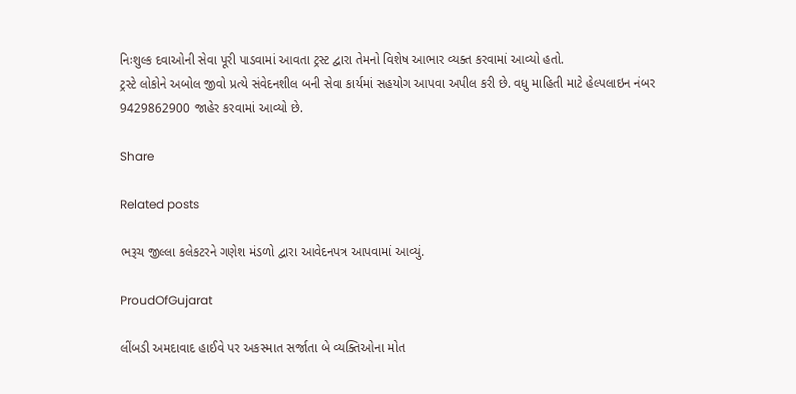નિઃશુલ્ક દવાઓની સેવા પૂરી પાડવામાં આવતા ટ્રસ્ટ દ્વારા તેમનો વિશેષ આભાર વ્યક્ત કરવામાં આવ્યો હતો.
ટ્રસ્ટે લોકોને અબોલ જીવો પ્રત્યે સંવેદનશીલ બની સેવા કાર્યમાં સહયોગ આપવા અપીલ કરી છે. વધુ માહિતી માટે હેલ્પલાઇન નંબર 9429862900 જાહેર કરવામાં આવ્યો છે.

Share

Related posts

ભરૂચ જીલ્લા કલેકટરને ગણેશ મંડળો દ્વારા આવેદનપત્ર આપવામાં આવ્યું.

ProudOfGujarat

લીંબડી અમદાવાદ હાઈવે પર અકસ્માત સર્જાતા બે વ્યક્તિઓના મોત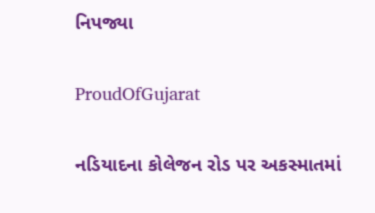નિપજ્યા

ProudOfGujarat

નડિયાદના કોલેજન રોડ પર અકસ્માતમાં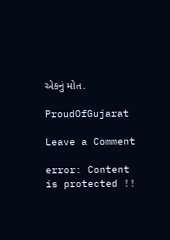એકનું મોત.

ProudOfGujarat

Leave a Comment

error: Content is protected !!